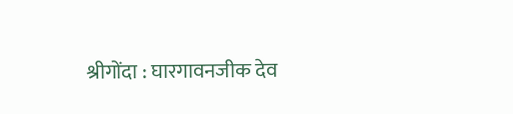श्रीगोंदा : घारगावनजीक देव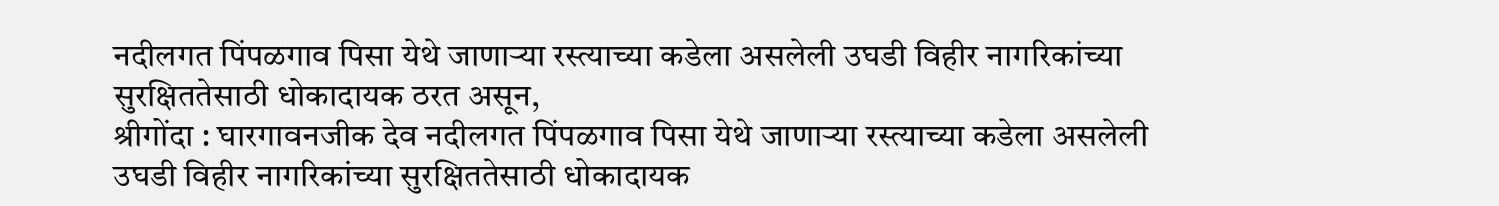नदीलगत पिंपळगाव पिसा येथे जाणाऱ्या रस्त्याच्या कडेला असलेली उघडी विहीर नागरिकांच्या सुरक्षिततेसाठी धोकादायक ठरत असून,
श्रीगोंदा : घारगावनजीक देव नदीलगत पिंपळगाव पिसा येथे जाणाऱ्या रस्त्याच्या कडेला असलेली उघडी विहीर नागरिकांच्या सुरक्षिततेसाठी धोकादायक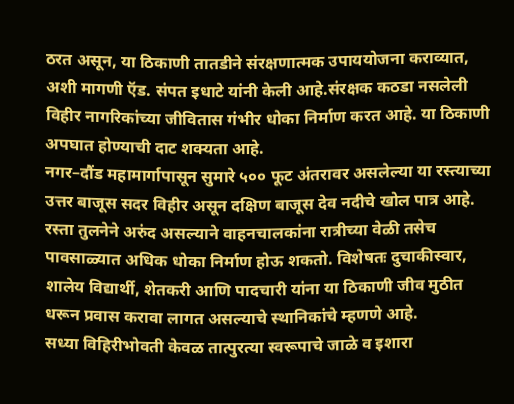ठरत असून, या ठिकाणी तातडीने संरक्षणात्मक उपाययोजना कराव्यात, अशी मागणी ऍड. संपत इधाटे यांनी केली आहे.संरक्षक कठडा नसलेली विहीर नागरिकांच्या जीवितास गंभीर धोका निर्माण करत आहे. या ठिकाणी अपघात होण्याची दाट शक्यता आहे.
नगर–दौंड महामार्गापासून सुमारे ५०० फूट अंतरावर असलेल्या या रस्त्याच्या उत्तर बाजूस सदर विहीर असून दक्षिण बाजूस देव नदीचे खोल पात्र आहे. रस्ता तुलनेने अरुंद असल्याने वाहनचालकांना रात्रीच्या वेळी तसेच पावसाळ्यात अधिक धोका निर्माण होऊ शकतो. विशेषतः दुचाकीस्वार, शालेय विद्यार्थी, शेतकरी आणि पादचारी यांना या ठिकाणी जीव मुठीत धरून प्रवास करावा लागत असल्याचे स्थानिकांचे म्हणणे आहे.
सध्या विहिरीभोवती केवळ तात्पुरत्या स्वरूपाचे जाळे व इशारा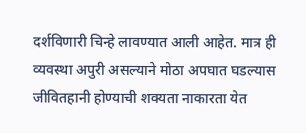दर्शविणारी चिन्हे लावण्यात आली आहेत. मात्र ही व्यवस्था अपुरी असल्याने मोठा अपघात घडल्यास जीवितहानी होण्याची शक्यता नाकारता येत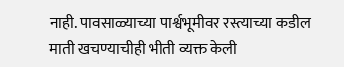नाही. पावसाळ्याच्या पार्श्वभूमीवर रस्त्याच्या कडील माती खचण्याचीही भीती व्यक्त केली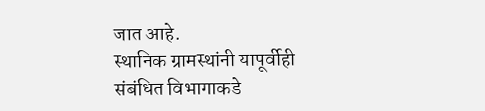जात आहे.
स्थानिक ग्रामस्थांनी यापूर्वीही संबंधित विभागाकडे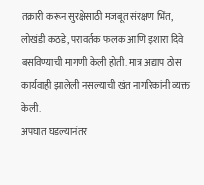तक्रारी करून सुरक्षेसाठी मजबूत संरक्षण भिंत, लोखंडी कठडे, परावर्तक फलक आणि इशारा दिवे बसविण्याची मागणी केली होती. मात्र अद्याप ठोस कार्यवाही झालेली नसल्याची खंत नागरिकांनी व्यक्त केली.
अपघात घडल्यानंतर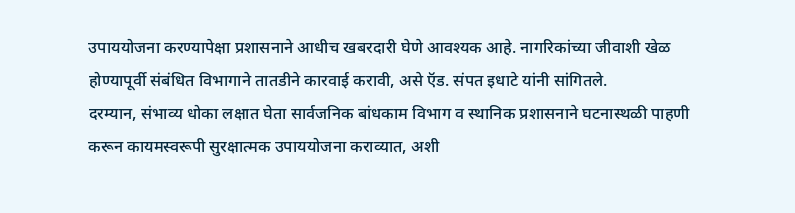उपाययोजना करण्यापेक्षा प्रशासनाने आधीच खबरदारी घेणे आवश्यक आहे. नागरिकांच्या जीवाशी खेळ होण्यापूर्वी संबंधित विभागाने तातडीने कारवाई करावी, असे ऍड. संपत इधाटे यांनी सांगितले.
दरम्यान, संभाव्य धोका लक्षात घेता सार्वजनिक बांधकाम विभाग व स्थानिक प्रशासनाने घटनास्थळी पाहणी करून कायमस्वरूपी सुरक्षात्मक उपाययोजना कराव्यात, अशी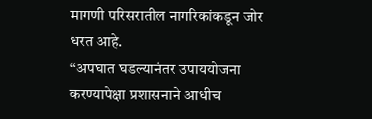मागणी परिसरातील नागरिकांकडून जोर धरत आहे.
“अपघात घडल्यानंतर उपाययोजना करण्यापेक्षा प्रशासनाने आधीच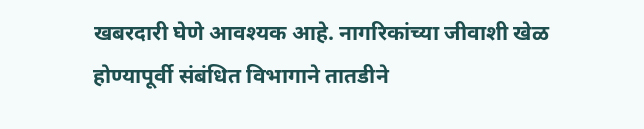खबरदारी घेणे आवश्यक आहे. नागरिकांच्या जीवाशी खेळ होण्यापूर्वी संबंधित विभागाने तातडीने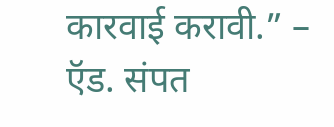कारवाई करावी.” – ऍड. संपत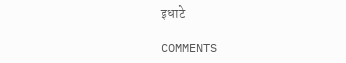इधाटे

COMMENTS